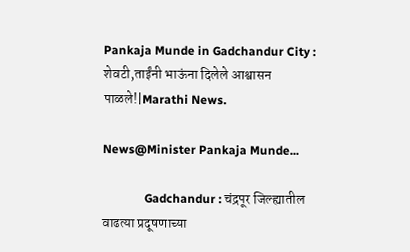Pankaja Munde in Gadchandur City : शेवटी,ताईंनी भाऊंना दिलेले आश्वासन पाळले!|Marathi News.

News@Minister Pankaja Munde...

              Gadchandur : चंद्रपूर जिल्ह्यातील वाढत्या प्रदूषणाच्या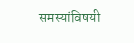समस्यांविषयी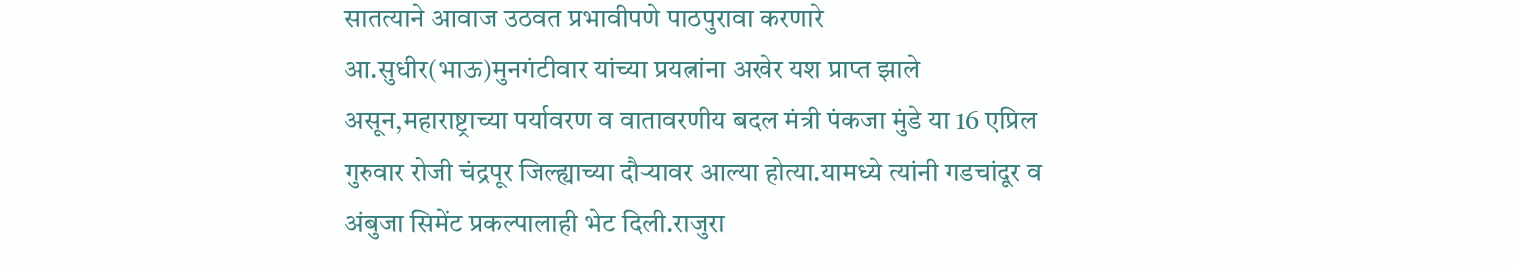सातत्याने आवाज उठवत प्रभावीपणे पाठपुरावा करणारे आ.सुधीर(भाऊ)मुनगंटीवार यांच्या प्रयत्नांना अखेर यश प्राप्त झाले असून,महाराष्ट्राच्या पर्यावरण व वातावरणीय बदल मंत्री पंकजा मुंडे या 16 एप्रिल गुरुवार रोजी चंद्रपूर जिल्ह्याच्या दौऱ्यावर आल्या होत्या.यामध्ये त्यांनी गडचांदूर व अंबुजा सिमेंट प्रकल्पालाही भेट दिली.राजुरा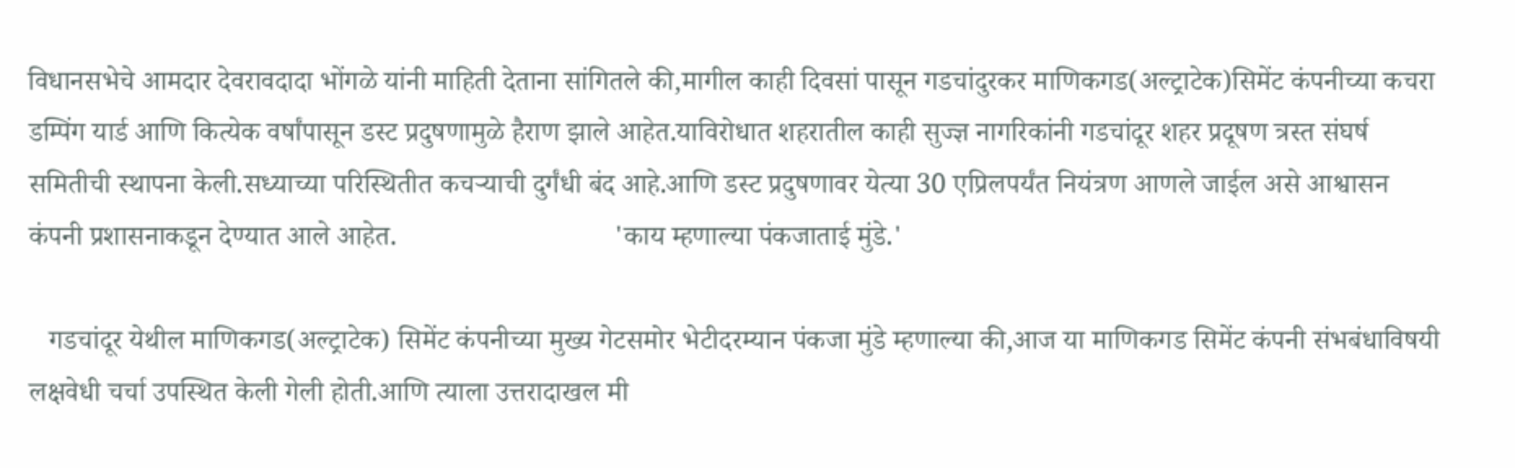विधानसभेचे आमदार देवरावदादा भोंगळे यांनी माहिती देताना सांगितले की,मागील काही दिवसां पासून गडचांदुरकर माणिकगड(अल्ट्राटेक)सिमेंट कंपनीच्या कचरा डम्पिंग यार्ड आणि कित्येक वर्षांपासून डस्ट प्रदुषणामुळे हैराण झाले आहेत.याविरोधात शहरातील काही सुज्ज्ञ नागरिकांनी गडचांदूर शहर प्रदूषण त्रस्त संघर्ष समितीची स्थापना केली.सध्याच्या परिस्थितीत कचऱ्याची दुर्गंधी बंद आहे.आणि डस्ट प्रदुषणावर येत्या 30 एप्रिलपर्यंत नियंत्रण आणले जाईल असे आश्वासन कंपनी प्रशासनाकडून देण्यात आले आहेत.                               'काय म्हणाल्या पंकजाताई मुंडे.'

   गडचांदूर येथील माणिकगड(अल्ट्राटेक) सिमेंट कंपनीच्या मुख्य गेटसमोर भेटीदरम्यान पंकजा मुंडे म्हणाल्या की,आज या माणिकगड सिमेंट कंपनी संभबंधाविषयी लक्षवेधी चर्चा उपस्थित केली गेली होती.आणि त्याला उत्तरादाखल मी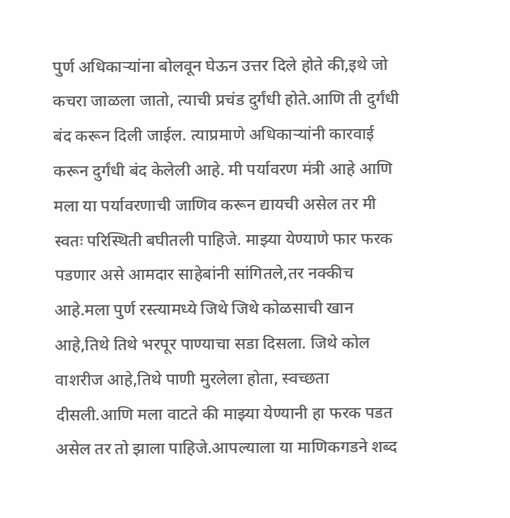पुर्ण अधिकाऱ्यांना बोलवून घेऊन उत्तर दिले होते की,इथे जो कचरा जाळला जातो, त्याची प्रचंड दुर्गंधी होते.आणि ती दुर्गंधी बंद करून दिली जाईल. त्याप्रमाणे अधिकाऱ्यांनी कारवाई करून दुर्गंधी बंद केलेली आहे. मी पर्यावरण मंत्री आहे आणि मला या पर्यावरणाची जाणिव करून द्यायची असेल तर मी स्वतः परिस्थिती बघीतली पाहिजे. माझ्या येण्याणे फार फरक पडणार असे आमदार साहेबांनी सांगितले,तर नक्कीच आहे.मला पुर्ण रस्त्यामध्ये जिथे जिथे कोळसाची खान आहे,तिथे तिथे भरपूर पाण्याचा सडा दिसला. जिथे कोल वाशरीज आहे,तिथे पाणी मुरलेला होता, स्वच्छता दीसली.आणि मला वाटते की माझ्या येण्यानी हा फरक पडत असेल तर तो झाला पाहिजे.आपल्याला या माणिकगडने शब्द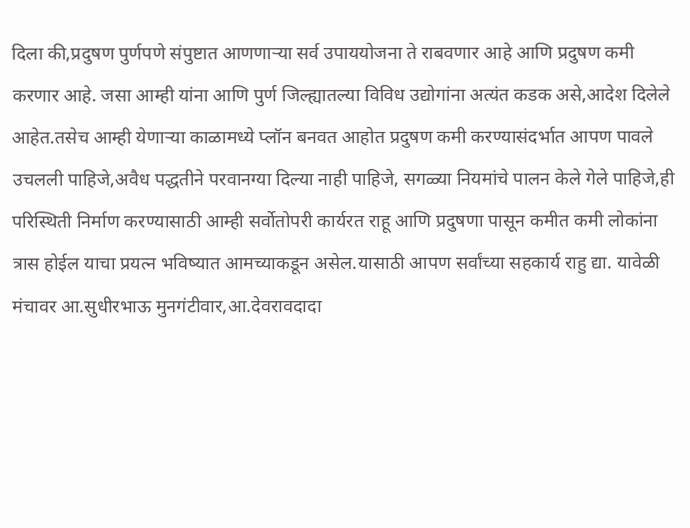दिला की,प्रदुषण पुर्णपणे संपुष्टात आणणाऱ्या सर्व उपाययोजना ते राबवणार आहे आणि प्रदुषण कमी करणार आहे. जसा आम्ही यांना आणि पुर्ण जिल्ह्यातल्या विविध उद्योगांना अत्यंत कडक असे,आदेश दिलेले आहेत.तसेच आम्ही येणाऱ्या काळामध्ये प्लॉन बनवत आहोत प्रदुषण कमी करण्यासंदर्भात आपण पावले उचलली पाहिजे,अवैध पद्धतीने परवानग्या दिल्या नाही पाहिजे, सगळ्या नियमांचे पालन केले गेले पाहिजे,ही परिस्थिती निर्माण करण्यासाठी आम्ही सर्वोतोपरी कार्यरत राहू आणि प्रदुषणा पासून कमीत कमी लोकांना त्रास होईल याचा प्रयत्न भविष्यात आमच्याकडून असेल.यासाठी आपण सर्वांच्या सहकार्य राहु द्या. यावेळी मंचावर आ.सुधीरभाऊ मुनगंटीवार,आ.देवरावदादा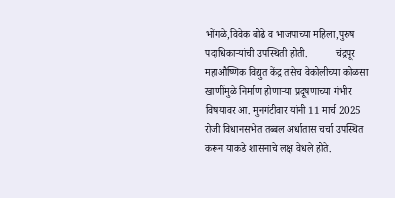भोंगळे,विवेक बोढे व भाजपाच्या महिला,पुरुष पदाधिकाऱ्यांची उपस्थिती होती.           चंद्रपूर महाऔष्णिक विद्युत केंद्र तसेच वेकोलीच्या कोळसा खाणींमुळे निर्माण होणाऱ्या प्रदूषणाच्या गंभीर विषयावर आ. मुनगंटीवार यांनी 11 मार्च 2025 रोजी विधानसभेत तब्बल अर्धातास चर्चा उपस्थित करून याकडे शासनाचे लक्ष वेधले होते.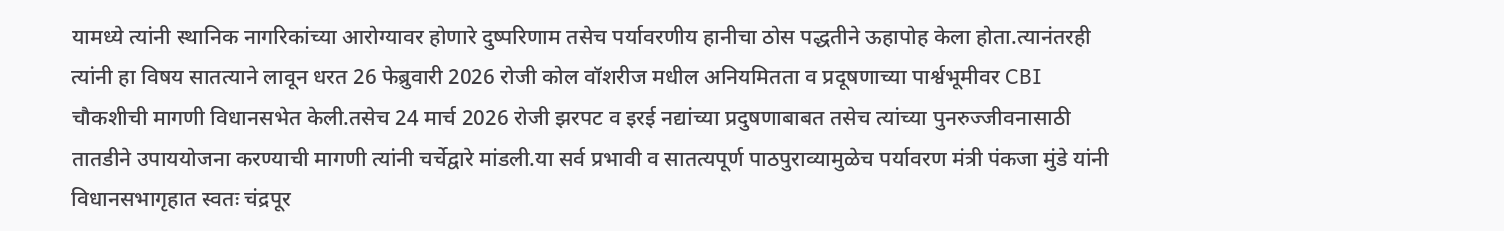यामध्ये त्यांनी स्थानिक नागरिकांच्या आरोग्यावर होणारे दुष्परिणाम तसेच पर्यावरणीय हानीचा ठोस पद्धतीने ऊहापोह केला होता.त्यानंतरही त्यांनी हा विषय सातत्याने लावून धरत 26 फेब्रुवारी 2026 रोजी कोल वॉशरीज मधील अनियमितता व प्रदूषणाच्या पार्श्वभूमीवर CBI चौकशीची मागणी विधानसभेत केली.तसेच 24 मार्च 2026 रोजी झरपट व इरई नद्यांच्या प्रदुषणाबाबत तसेच त्यांच्या पुनरुज्जीवनासाठी तातडीने उपाययोजना करण्याची मागणी त्यांनी चर्चेद्वारे मांडली.या सर्व प्रभावी व सातत्यपूर्ण पाठपुराव्यामुळेच पर्यावरण मंत्री पंकजा मुंडे यांनी विधानसभागृहात स्वतः चंद्रपूर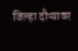जिल्हा दौऱ्यावर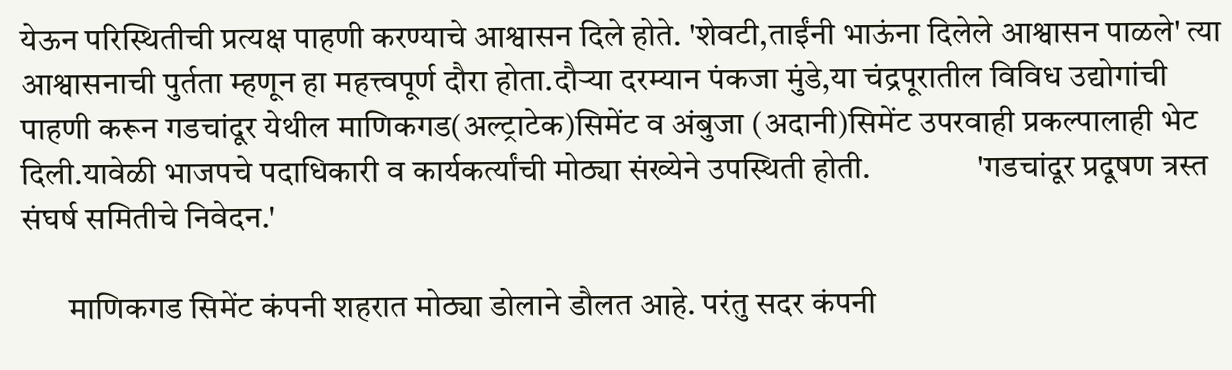येऊन परिस्थितीची प्रत्यक्ष पाहणी करण्याचे आश्वासन दिले होते. 'शेवटी,ताईंनी भाऊंना दिलेले आश्वासन पाळले' त्या आश्वासनाची पुर्तता म्हणून हा महत्त्वपूर्ण दौरा होता.दौऱ्या दरम्यान पंकजा मुंडे,या चंद्रपूरातील विविध उद्योगांची पाहणी करून गडचांदूर येथील माणिकगड(अल्ट्राटेक)सिमेंट व अंबुजा (अदानी)सिमेंट उपरवाही प्रकल्पालाही भेट दिली.यावेळी भाजपचे पदाधिकारी व कार्यकर्त्यांची मोठ्या संख्येने उपस्थिती होती.                'गडचांदूर प्रदूषण त्रस्त संघर्ष समितीचे निवेदन.'

       माणिकगड सिमेंट कंपनी शहरात मोठ्या डोलाने डौलत आहे. परंतु सदर कंपनी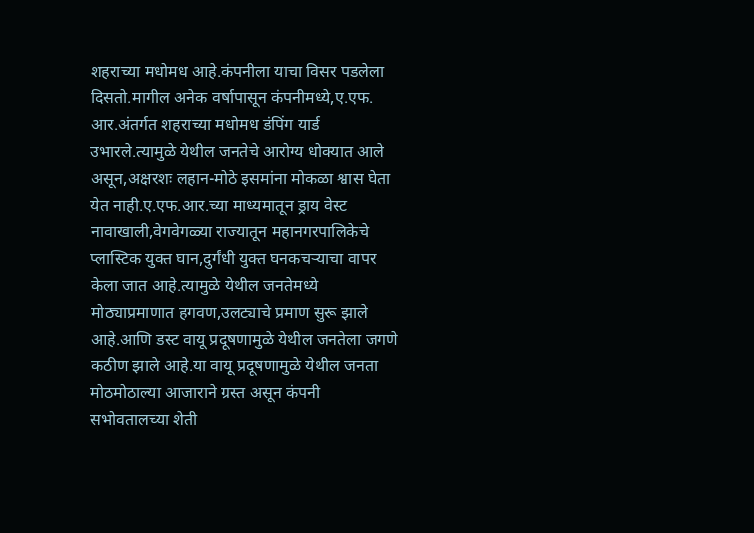शहराच्या मधोमध आहे.कंपनीला याचा विसर पडलेला दिसतो.मागील अनेक वर्षापासून कंपनीमध्ये,ए.एफ. आर.अंतर्गत शहराच्या मधोमध डंपिंग यार्ड उभारले.त्यामुळे येथील जनतेचे आरोग्य धोक्यात आले असून,अक्षरशः लहान-मोठे इसमांना मोकळा श्वास घेता येत नाही.ए.एफ.आर.च्या माध्यमातून ड्राय वेस्ट नावाखाली,वेगवेगळ्या राज्यातून महानगरपालिकेचे प्लास्टिक युक्त घान,दुर्गंधी युक्त घनकचऱ्याचा वापर केला जात आहे.त्यामुळे येथील जनतेमध्ये मोठ्याप्रमाणात हगवण,उलट्याचे प्रमाण सुरू झाले आहे.आणि डस्ट वायू प्रदूषणामुळे येथील जनतेला जगणे कठीण झाले आहे.या वायू प्रदूषणामुळे येथील जनता मोठमोठाल्या आजाराने ग्रस्त असून कंपनी सभोवतालच्या शेती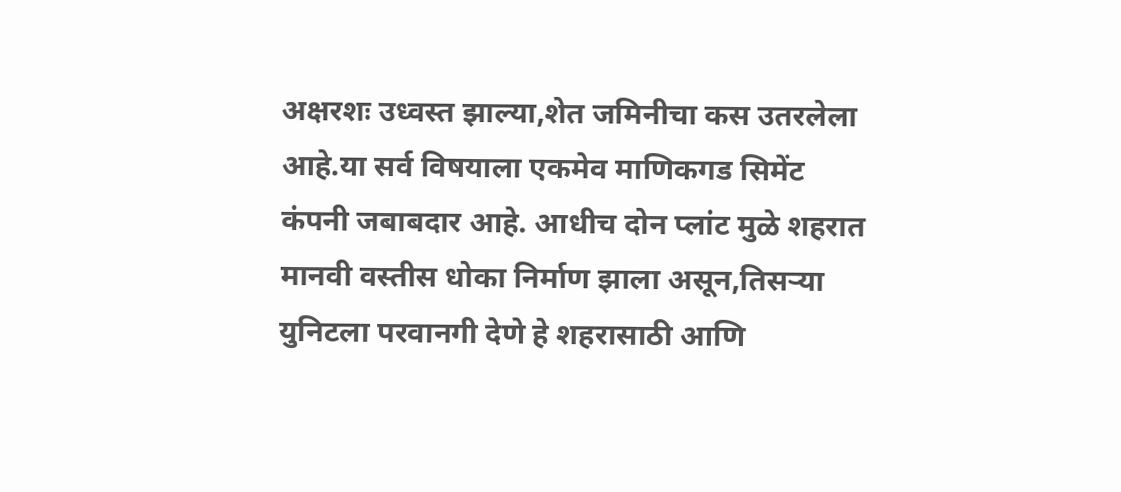अक्षरशः उध्वस्त झाल्या,शेत जमिनीचा कस उतरलेला आहे.या सर्व विषयाला एकमेव माणिकगड सिमेंट कंपनी जबाबदार आहे. आधीच दोन प्लांट मुळे शहरात मानवी वस्तीस धोका निर्माण झाला असून,तिसऱ्या युनिटला परवानगी देणे हे शहरासाठी आणि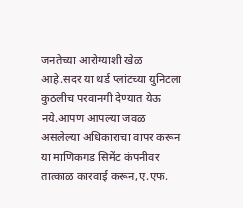जनतेच्या आरोग्याशी खेळ आहे.सदर या थर्ड प्लांटच्या युनिटला कुठलीच परवानगी देण्यात येऊ नये.आपण आपल्या जवळ असलेल्या अधिकाराचा वापर करून या माणिकगड सिमेंट कंपनीवर तात्काळ कारवाई करून,ए.एफ.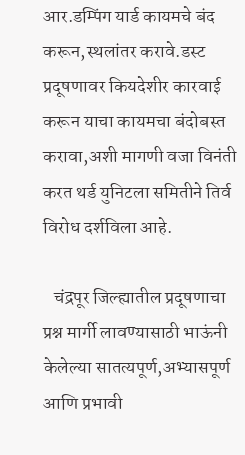आर.डम्पिंग यार्ड कायमचे बंद करून,स्थलांतर करावे.डस्ट प्रदूषणावर कियदेशीर कारवाई करून याचा कायमचा बंदोबस्त करावा,अशी मागणी वजा विनंती करत थर्ड युनिटला समितीने तिर्व विरोध दर्शविला आहे.

   चंद्रपूर जिल्ह्यातील प्रदूषणाचा प्रश्न मार्गी लावण्यासाठी भाऊंनी केलेल्या सातत्यपूर्ण,अभ्यासपूर्ण आणि प्रभावी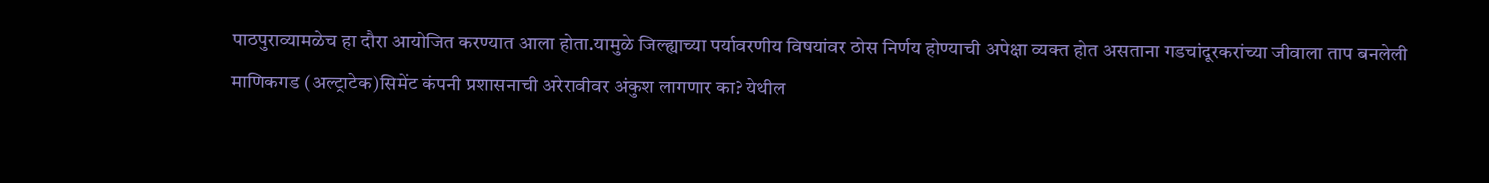पाठपुराव्यामळेच हा दौरा आयोजित करण्यात आला होता.यामुळे जिल्ह्याच्या पर्यावरणीय विषयांवर ठोस निर्णय होण्याची अपेक्षा व्यक्त होत असताना गडचांदूरकरांच्या जीवाला ताप बनलेली माणिकगड (अल्ट्राटेक)सिमेंट कंपनी प्रशासनाची अरेरावीवर अंकुश लागणार का? येथील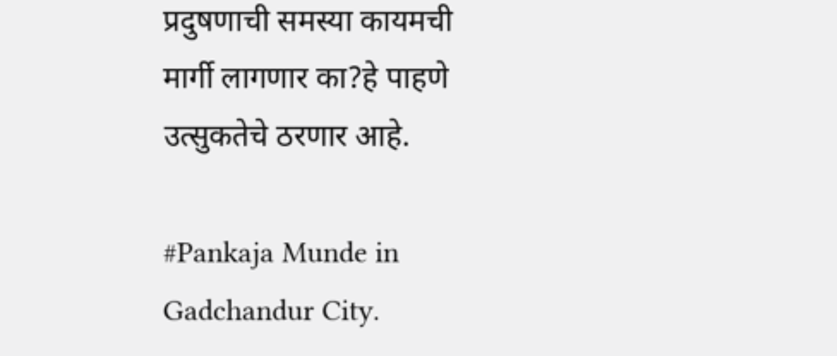प्रदुषणाची समस्या कायमची मार्गी लागणार का?हे पाहणे उत्सुकतेचे ठरणार आहे.

#Pankaja Munde in Gadchandur City.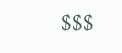$$$